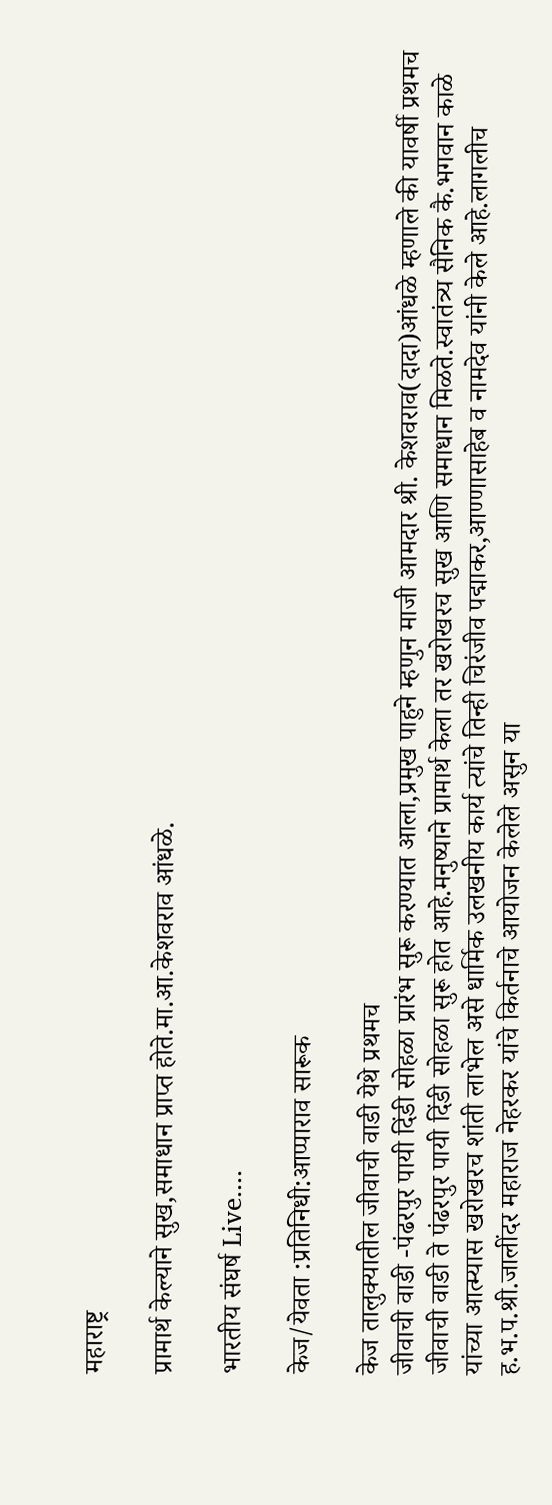महाराष्ट्र

प्रामार्थ केल्याने सुख,समाधान प्राप्त होते.मा.आ.केशवराव आंधळे.

भारतीय संघर्ष Live....

केज/येवता :प्रतिनिधी:आप्पाराव सारूक

केज तालुक्यातील जीवाची वाडी येथे प्रथमच
जीवाची वाडी -पंढरपुर पायी दिंडी सोहळा प्रारंभ सुरू करण्यात आला,प्रमुख पाहुने म्हणुन माजी आमदार श्री. केशवराव(दादा)आंधळे म्हणाले की यावर्षी प्रथमच जीवाची वाडी ते पंढरपुर पायी दिंडी सोहळा सुरू होत आहे.मनुष्याने प्रामार्थ केला तर खरोखरच सुख आणि समाधान मिळते.स्वातंत्र्य सैनिक कै.भगवान काळे यांच्या आत्म्यास खरोखरच शांती लाभेल असे धार्मिक उलखनीय कार्य त्यांचे तिन्ही चिरंजीव पद्माकर,आण्णासाहेब व नामदेव यांनी केले आहे.लागलीच ह.भ.प.श्री.जालींदर महाराज नेहरकर यांचे किर्तनाचे आयोजन केलेले असुन या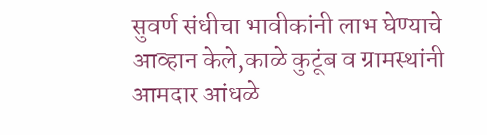सुवर्ण संधीचा भावीकांनी लाभ घेण्याचे आव्हान केले,काळे कुटूंब व ग्रामस्थांनी आमदार आंधळे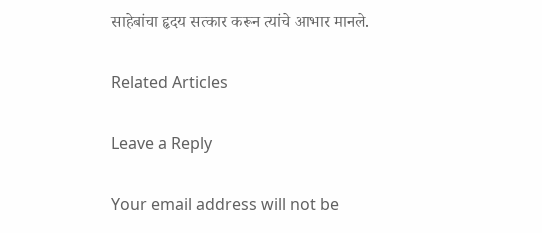साहेबांचा हृदय सत्कार करून त्यांचे आभार मानले.

Related Articles

Leave a Reply

Your email address will not be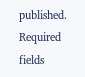published. Required fields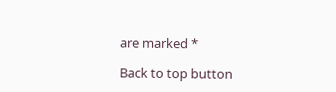are marked *

Back to top button